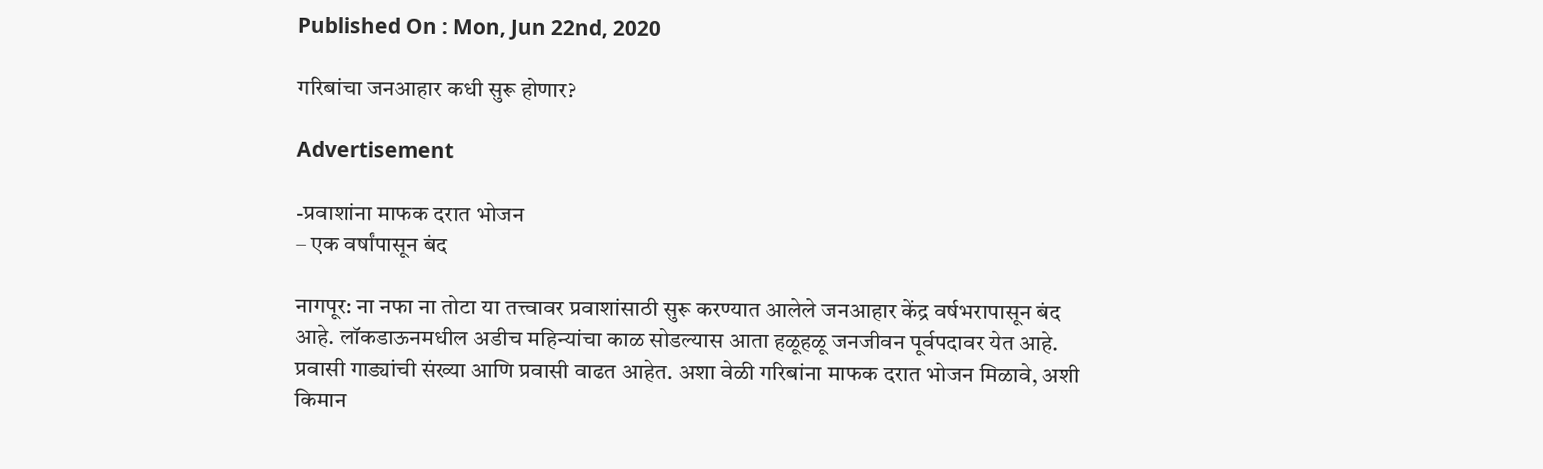Published On : Mon, Jun 22nd, 2020

गरिबांचा जनआहार कधी सुरू होणार?

Advertisement

-प्रवाशांना माफक दरात भोजन
– एक वर्षांपासून बंद

नागपूर: ना नफा ना तोटा या तत्त्वावर प्रवाशांसाठी सुरू करण्यात आलेले जनआहार केंद्र वर्षभरापासून बंद आहे. लॉकडाऊनमधील अडीच महिन्यांचा काळ सोडल्यास आता हळूहळू जनजीवन पूर्वपदावर येत आहे. प्रवासी गाड्यांची संख्या आणि प्रवासी वाढत आहेत. अशा वेळी गरिबांना माफक दरात भोजन मिळावे, अशी किमान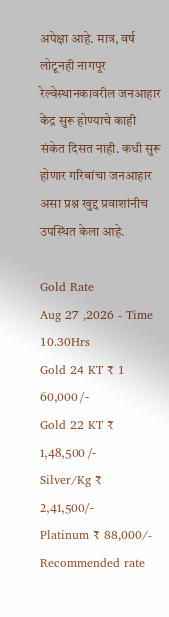अपेक्षा आहे. मात्र, वर्ष लोटूनही नागपूर रेल्वेस्थानकावरील जनआहार केंद्र सुरू होण्याचे काही संकेत दिसत नाही. कधी सुरू होणार गरिबांचा जनआहार असा प्रश्न खुद्द प्रवाशांनीच उपस्थित केला आहे.

Gold Rate
Aug 27 ,2026 - Time 10.30Hrs
Gold 24 KT ₹ 1 60,000 /-
Gold 22 KT ₹ 1,48,500 /-
Silver/Kg ₹ 2,41,500/-
Platinum ₹ 88,000/-
Recommended rate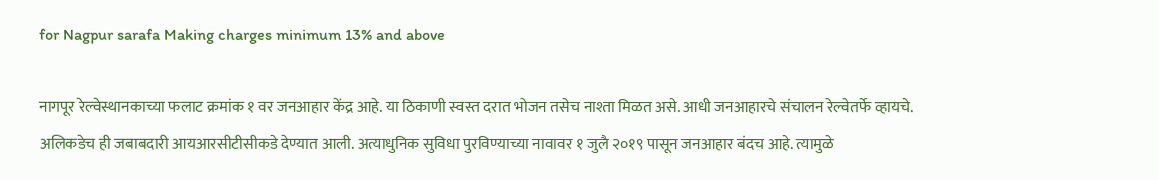for Nagpur sarafa Making charges minimum 13% and above

नागपूर रेल्वेस्थानकाच्या फलाट क्रमांक १ वर जनआहार केंद्र आहे. या ठिकाणी स्वस्त दरात भोजन तसेच नाश्ता मिळत असे. आधी जनआहारचे संचालन रेल्वेतर्फे व्हायचे. अलिकडेच ही जबाबदारी आयआरसीटीसीकडे देण्यात आली. अत्याधुनिक सुविधा पुरविण्याच्या नावावर १ जुलै २०१९ पासून जनआहार बंदच आहे. त्यामुळे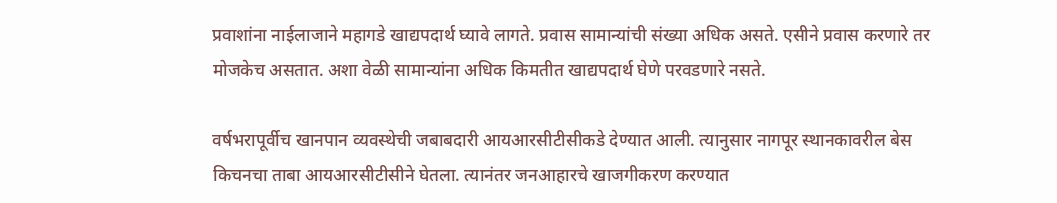प्रवाशांना नाईलाजाने महागडे खाद्यपदार्थ घ्यावे लागते. प्रवास सामान्यांची संख्या अधिक असते. एसीने प्रवास करणारे तर मोजकेच असतात. अशा वेळी सामान्यांना अधिक किमतीत खाद्यपदार्थ घेणे परवडणारे नसते.

वर्षभरापूर्वीच खानपान व्यवस्थेची जबाबदारी आयआरसीटीसीकडे देण्यात आली. त्यानुसार नागपूर स्थानकावरील बेस किचनचा ताबा आयआरसीटीसीने घेतला. त्यानंतर जनआहारचे खाजगीकरण करण्यात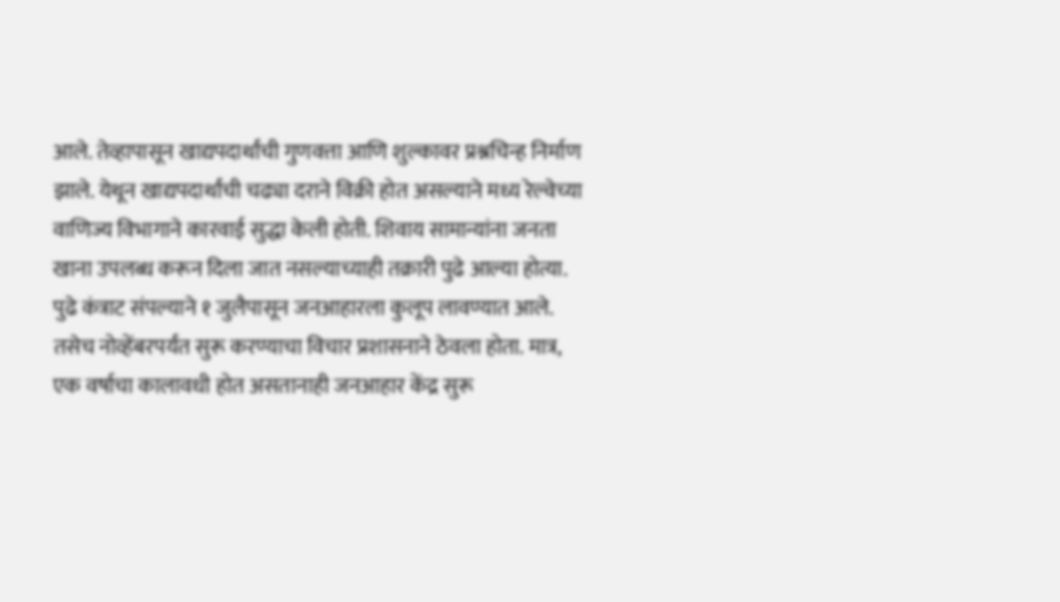आले. तेव्हापासून खाद्यपदार्थांची गुणवत्ता आणि शुल्कावर प्रश्नचिन्ह निर्माण झाले. येथून खाद्यपदार्थांची चढ्या दराने विक्री होत असल्याने मध्य रेल्वेच्या वाणिज्य विभागाने कारवाई सुद्धा केली होती. शिवाय सामान्यांना जनता खाना उपलब्ध करून दिला जात नसल्याच्याही तक्रारी पुढे आल्या होत्या. पुढे कंत्राट संपल्याने १ जुलैपासून जनआहारला कुलूप लावण्यात आले. तसेच नोव्हेंबरपर्यंत सुरू करण्याचा विचार प्रशासनाने ठेवला होता. मात्र, एक वर्षाचा कालावधी होत असतानाही जनआहार केंद्र सुरू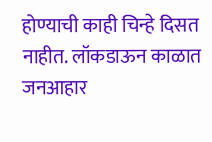होण्याची काही चिन्हे दिसत नाहीत. लॉकडाऊन काळात जनआहार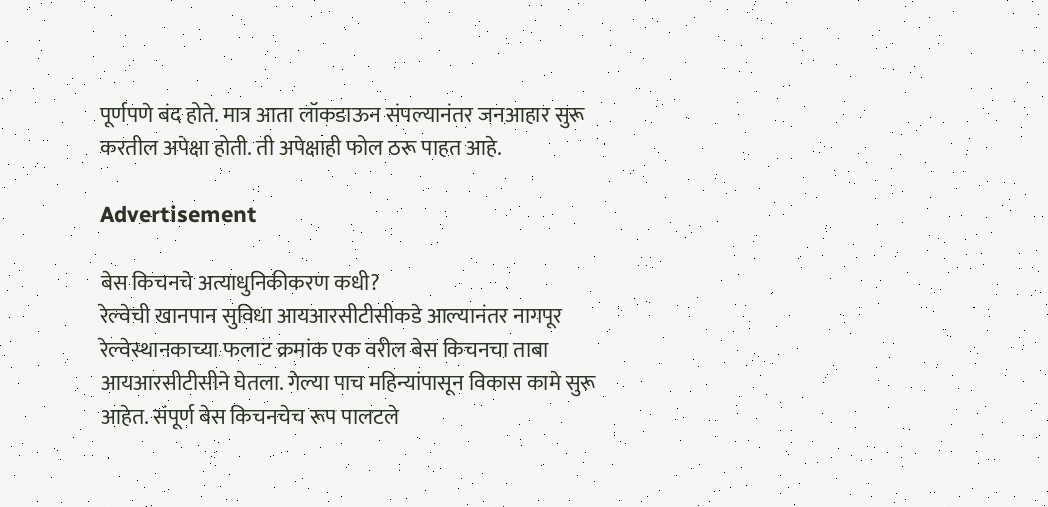पूर्णपणे बंद होते. मात्र आता लॉकडाऊन संपल्यानंतर जनआहार सुरू करतील अपेक्षा होती. ती अपेक्षाही फोल ठरू पाहत आहे.

Advertisement

बेस किचनचे अत्याधुनिकीकरण कधी?
रेल्वेची खानपान सुविधा आयआरसीटीसीकडे आल्यानंतर नागपूर रेल्वेस्थानकाच्या फलाट क्रमांक एक वरील बेस किचनचा ताबा आयआरसीटीसीने घेतला. गेल्या पाच महिन्यांपासून विकास कामे सुरू आहेत. संपूर्ण बेस किचनचेच रूप पालटले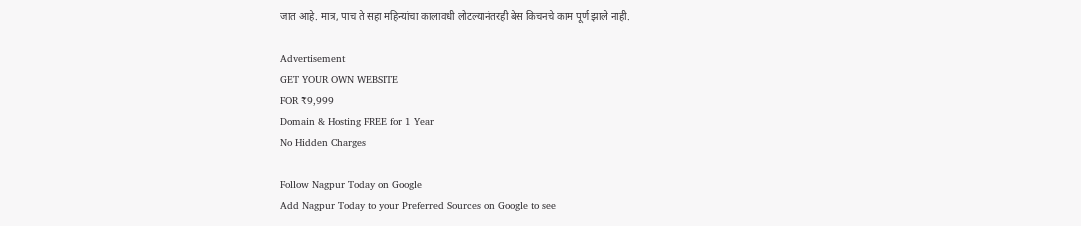जात आहे. मात्र, पाच ते सहा महिन्यांचा कालावधी लोटल्यानंतरही बेस किचनचे काम पूर्ण झाले नाही.

Advertisement
GET YOUR OWN WEBSITE
FOR ₹9,999
Domain & Hosting FREE for 1 Year
No Hidden Charges

Follow Nagpur Today on Google
Add Nagpur Today to your Preferred Sources on Google to see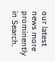our latest news more prominently in Search.